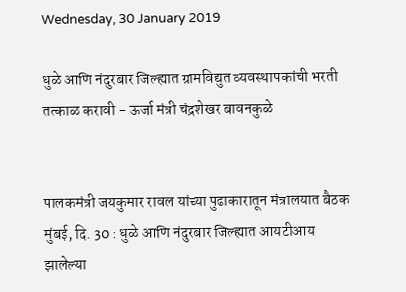Wednesday, 30 January 2019

धुळे आणि नंदुरबार जिल्ह्यात ग्रामविद्युत व्यवस्थापकांची भरती तत्काळ करावी - ऊर्जा मंत्री चंद्रशेखर बावनकुळे


पालकमंत्री जयकुमार रावल यांच्या पुढाकारातून मंत्रालयात बैठक
मुंबई, दि. 30 : धुळे आणि नंदुरबार जिल्ह्यात आयटीआय झालेल्या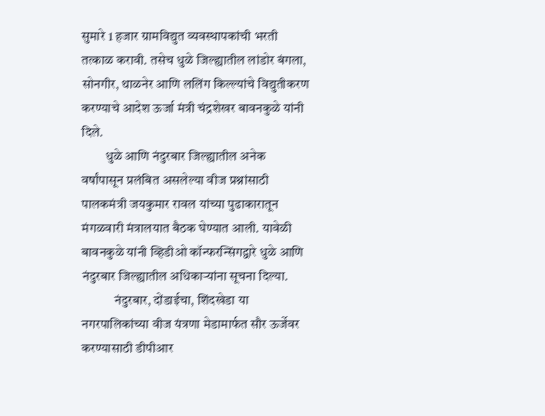सुमारे 1 हजार ग्रामविद्युत व्यवस्थापकांची भरती तत्काळ करावी. तसेच धुळे जिल्ह्यातील लांडोर बंगला, सोनगीर, थाळनेर आणि ललिंग किल्ल्यांचे विद्युतीकरण करण्याचे आदेश ऊर्जा मंत्री चंद्रशेखर बावनकुळे यांनी दिले.
         धुळे आणि नंदुरबार जिल्ह्यातील अनेक वर्षांपासून प्रलंबित असलेल्या वीज प्रश्नांसाठी पालकमंत्री जयकुमार रावल यांच्या पुढाकारातून मंगळवारी मंत्रालयात बैठक घेण्यात आली. यावेळी बावनकुळे यांनी व्हिडीओ कॉन्फरन्सिंगद्वारे धुळे आणि नंदुरबार जिल्ह्यातील अधिकाऱ्यांना सूचना दिल्या.
            नंदुरबार, दोंडाईचा, शिंदखेडा या नगरपालिकांच्या वीज यंत्रणा मेडामार्फत सौर ऊर्जेवर करण्यासाठी डीपीआर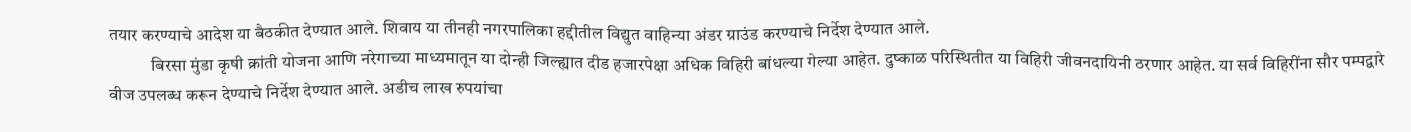तयार करण्याचे आदेश या बैठकीत देण्यात आले. शिवाय या तीनही नगरपालिका हद्दीतील विद्युत वाहिन्या अंडर ग्राउंड करण्याचे निर्देश देण्यात आले.
            बिरसा मुंडा कृषी क्रांती योजना आणि नरेगाच्या माध्यमातून या दोन्ही जिल्ह्यात दीड हजारपेक्षा अधिक विहिरी बांधल्या गेल्या आहेत. दुष्काळ परिस्थितीत या विहिरी जीवनदायिनी ठरणार आहेत. या सर्व विहिरींना सौर पम्पद्वारे वीज उपलब्ध करून देण्याचे निर्देश देण्यात आले. अडीच लाख रुपयांचा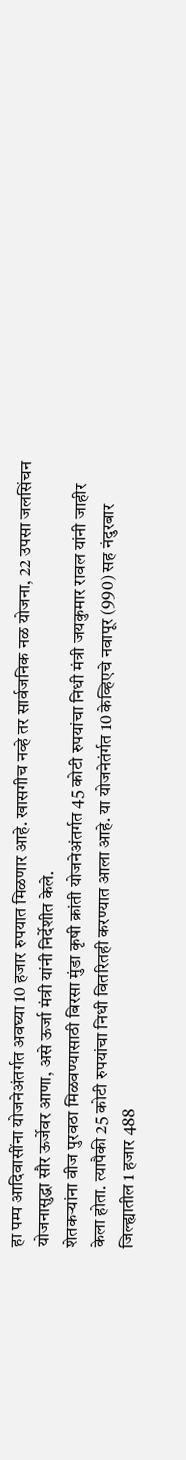हा पम्प आदिवासींना योजनेअंतर्गत अवघ्या 10 हजार रुपयात मिळणार आहे. खासगीच नव्हे तर सार्वजनिक नळ योजना, 22 उपसा जलसिंचन योजनासुद्धा सौर ऊर्जेवर आणा, असे ऊर्जा मंत्री यांनी निर्देशीत केले.
शेतकऱ्यांना वीज पुरवठा मिळवण्यासाठी बिरसा मुंडा कृषी क्रांती योजनेअंतर्गत 45 कोटी रुपयांचा निधी मंत्री जयकुमार रावल यांनी जाहीर केला होता. त्यापैकी 25 कोटी रुपयांचा निधी वितरितही करण्यात आला आहे. या योजनेतंर्गत 10 केव्हिएचे नवापूर (990) सह नंदुरबार जिल्ह्यातील 1 हजार 488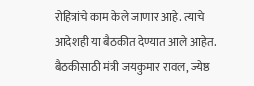रोहित्रांचे काम केले जाणार आहे. त्याचे आदेशही या बैठकीत देण्यात आले आहेत.
बैठकीसाठी मंत्री जयकुमार रावल, ज्येष्ठ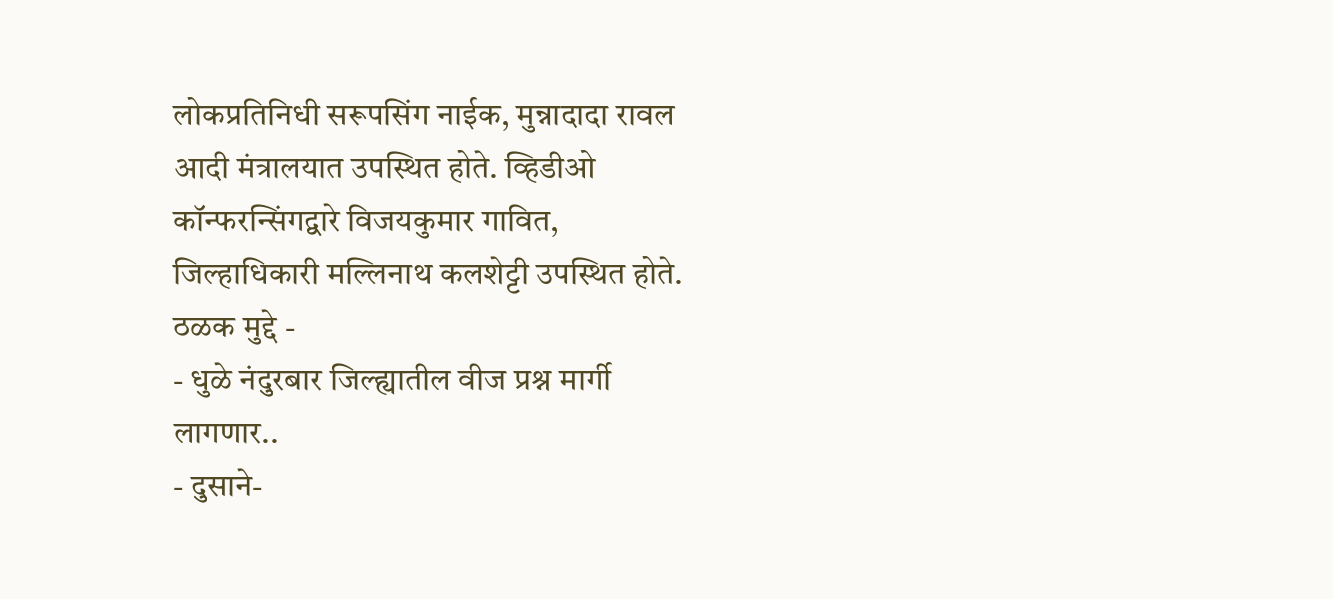लोकप्रतिनिधी सरूपसिंग नाईक, मुन्नादादा रावल आदी मंत्रालयात उपस्थित होते. व्हिडीओ कॉन्फरन्सिंगद्वारे विजयकुमार गावित, जिल्हाधिकारी मल्लिनाथ कलशेट्टी उपस्थित होते.
ठळक मुद्दे -
- धुळे नंदुरबार जिल्ह्यातील वीज प्रश्न मार्गी लागणार..
- दुसाने-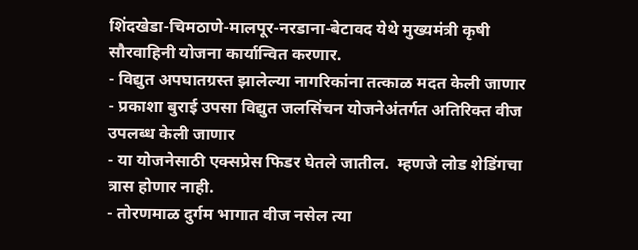शिंदखेडा-चिमठाणे-मालपूर-नरडाना-बेटावद येथे मुख्यमंत्री कृषी सौरवाहिनी योजना कार्यान्वित करणार.
- विद्युत अपघातग्रस्त झालेल्या नागरिकांना तत्काळ मदत केली जाणार
- प्रकाशा बुराई उपसा विद्युत जलसिंचन योजनेअंतर्गत अतिरिक्त वीज उपलब्ध केली जाणार
- या योजनेसाठी एक्सप्रेस फिडर घेतले जातील.  म्हणजे लोड शेडिंगचा त्रास होणार नाही.
- तोरणमाळ दुर्गम भागात वीज नसेल त्या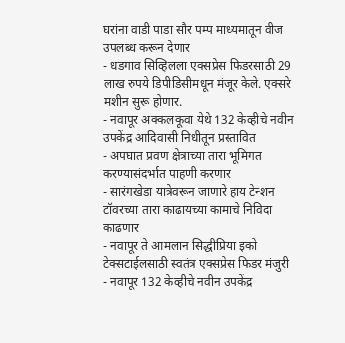घरांना वाडी पाडा सौर पम्प माध्यमातून वीज उपलब्ध करून देणार
- धडगाव सिव्हिलला एक्सप्रेस फिडरसाठी 29 लाख रुपये डिपीडिसीमधून मंजूर केले. एक्सरे मशीन सुरू होणार.
- नवापूर अक्कलकूवा येथे 132 केव्हीचे नवीन उपकेंद्र आदिवासी निधीतून प्रस्तावित
- अपघात प्रवण क्षेत्राच्या तारा भूमिगत करण्यासंदर्भात पाहणी करणार
- सारंगखेडा यात्रेवरून जाणारे हाय टेन्शन टॉवरच्या तारा काढायच्या कामाचे निविदा काढणार
- नवापूर ते आमलान सिद्धीप्रिया इको टेक्सटाईलसाठी स्वतंत्र एक्सप्रेस फिडर मंजुरी
- नवापूर 132 केव्हीचे नवीन उपकेंद्र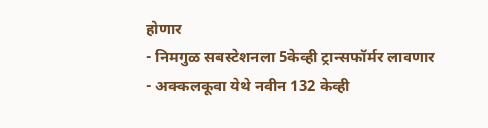होणार
- निमगुळ सबस्टेशनला 5केव्ही ट्रान्सफॉर्मर लावणार
- अक्कलकूवा येथे नवीन 132 केव्ही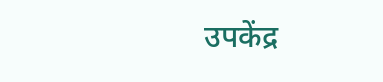उपकेंद्र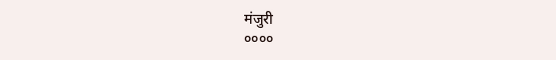मंजुरी
००००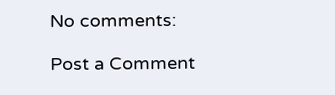No comments:

Post a Comment